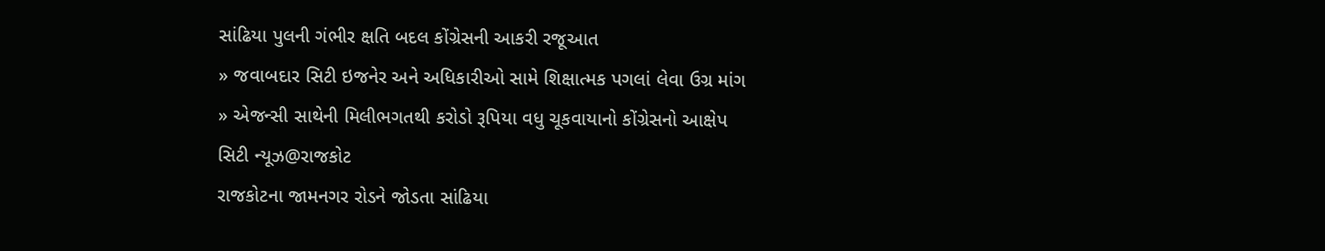સાંઢિયા પુલની ગંભીર ક્ષતિ બદલ કોંગ્રેસની આકરી રજૂઆત
» જવાબદાર સિટી ઇજનેર અને અધિકારીઓ સામે શિક્ષાત્મક પગલાં લેવા ઉગ્ર માંગ
» એજન્સી સાથેની મિલીભગતથી કરોડો રૂપિયા વધુ ચૂકવાયાનો કોંગ્રેસનો આક્ષેપ
સિટી ન્યૂઝ@રાજકોટ
રાજકોટના જામનગર રોડને જોડતા સાંઢિયા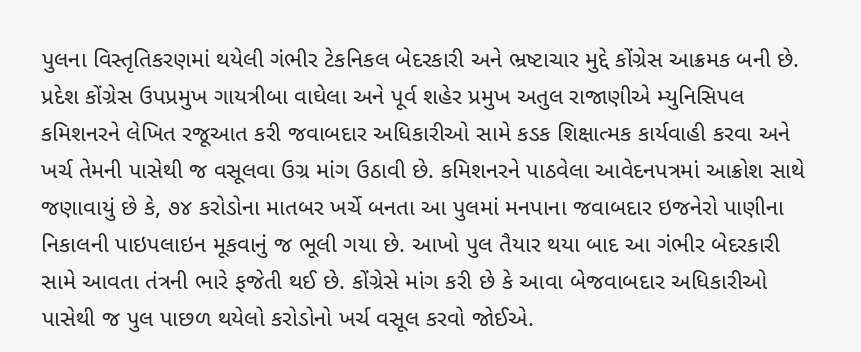પુલના વિસ્તૃતિકરણમાં થયેલી ગંભીર ટેકનિકલ બેદરકારી અને ભ્રષ્ટાચાર મુદ્દે કોંગ્રેસ આક્રમક બની છે. પ્રદેશ કોંગ્રેસ ઉપપ્રમુખ ગાયત્રીબા વાઘેલા અને પૂર્વ શહેર પ્રમુખ અતુલ રાજાણીએ મ્યુનિસિપલ કમિશનરને લેખિત રજૂઆત કરી જવાબદાર અધિકારીઓ સામે કડક શિક્ષાત્મક કાર્યવાહી કરવા અને ખર્ચ તેમની પાસેથી જ વસૂલવા ઉગ્ર માંગ ઉઠાવી છે. કમિશનરને પાઠવેલા આવેદનપત્રમાં આક્રોશ સાથે જણાવાયું છે કે, ૭૪ કરોડોના માતબર ખર્ચે બનતા આ પુલમાં મનપાના જવાબદાર ઇજનેરો પાણીના નિકાલની પાઇપલાઇન મૂકવાનું જ ભૂલી ગયા છે. આખો પુલ તૈયાર થયા બાદ આ ગંભીર બેદરકારી સામે આવતા તંત્રની ભારે ફજેતી થઈ છે. કોંગ્રેસે માંગ કરી છે કે આવા બેજવાબદાર અધિકારીઓ પાસેથી જ પુલ પાછળ થયેલો કરોડોનો ખર્ચ વસૂલ કરવો જોઈએ.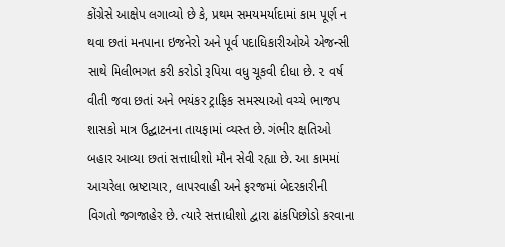કોંગ્રેસે આક્ષેપ લગાવ્યો છે કે, પ્રથમ સમયમર્યાદામાં કામ પૂર્ણ ન થવા છતાં મનપાના ઇજનેરો અને પૂર્વ પદાધિકારીઓએ એજન્સી સાથે મિલીભગત કરી કરોડો રૂપિયા વધુ ચૂકવી દીધા છે. ૨ વર્ષ વીતી જવા છતાં અને ભયંકર ટ્રાફિક સમસ્યાઓ વચ્ચે ભાજપ શાસકો માત્ર ઉદ્ઘાટનના તાયફામાં વ્યસ્ત છે. ગંભીર ક્ષતિઓ બહાર આવ્યા છતાં સત્તાધીશો મૌન સેવી રહ્યા છે. આ કામમાં આચરેલા ભ્રષ્ટાચાર, લાપરવાહી અને ફરજમાં બેદરકારીની વિગતો જગજાહેર છે. ત્યારે સત્તાધીશો દ્વારા ઢાંકપિછોડો કરવાના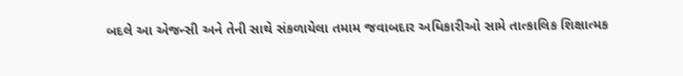બદલે આ એજન્સી અને તેની સાથે સંકળાયેલા તમામ જવાબદાર અધિકારીઓ સામે તાત્કાલિક શિક્ષાત્મક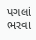પગલાં ભરવા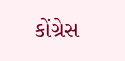કોંગ્રેસ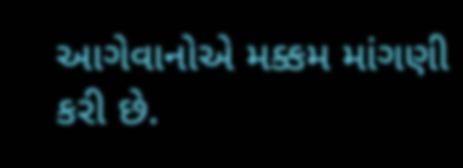આગેવાનોએ મક્કમ માંગણી કરી છે.